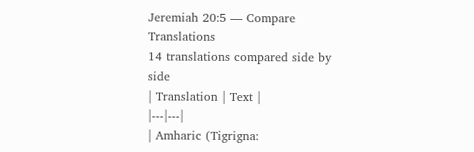Jeremiah 20:5 — Compare Translations
14 translations compared side by side
| Translation | Text |
|---|---|
| Amharic (Tigrigna: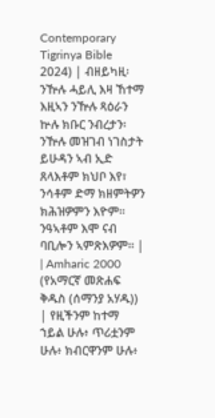Contemporary Tigrinya Bible 2024) | ብዘይካዚ፡ ንዅሉ ሓይሊ እዛ ኸተማ እዚኣን ንዅሉ ጻዕራን ኵሉ ክቡር ንብረታን፡ ንዅሉ መዝገብ ነገስታት ይሁዳን ኣብ ኢድ ጸላእቶም ክህቦ እየ፣ ንሳቶም ድማ ክዘምትዎን ክሕዝዎምን እዮም። ንዓኣቶም እሞ ናብ ባቢሎን ኣምጽእዎም። |
| Amharic 2000 (የአማርኛ መጽሐፍ ቅዱስ (ሰማንያ አሃዱ)) | የዚችንም ከተማ ኀይል ሁሉ፥ ጥሪቷንም ሁሉ፥ ክብርዋንም ሁሉ፥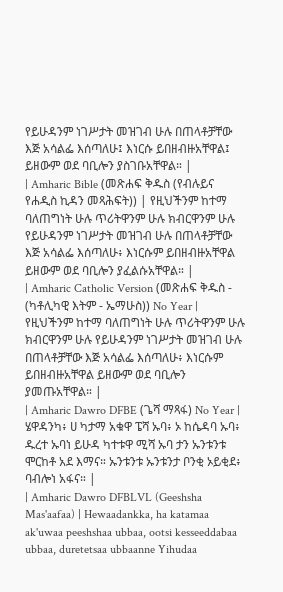የይሁዳንም ነገሥታት መዝገብ ሁሉ በጠላቶቻቸው እጅ አሳልፌ እሰጣለሁ፤ እነርሱ ይበዘብዙአቸዋል፤ ይዘውም ወደ ባቢሎን ያስገቡአቸዋል። |
| Amharic Bible (መጽሐፍ ቅዱስ (የብሉይና የሐዲስ ኪዳን መጻሕፍት)) | የዚህችንም ከተማ ባለጠግነት ሁሉ ጥሪትዋንም ሁሉ ክብርዋንም ሁሉ የይሁዳንም ነገሥታት መዝገብ ሁሉ በጠላቶቻቸው እጅ አሳልፌ እሰጣለሁ፥ እነርሱም ይበዘብዙአቸዋል ይዘውም ወደ ባቢሎን ያፈልሱአቸዋል። |
| Amharic Catholic Version (መጽሐፍ ቅዱስ - (ካቶሊካዊ እትም - ኤማሁስ)) No Year | የዚህችንም ከተማ ባለጠግነት ሁሉ ጥሪትዋንም ሁሉ ክብርዋንም ሁሉ የይሁዳንም ነገሥታት መዝገብ ሁሉ በጠላቶቻቸው እጅ አሳልፌ እሰጣለሁ፥ እነርሱም ይበዘብዙአቸዋል ይዘውም ወደ ባቢሎን ያመጡአቸዋል። |
| Amharic Dawro DFBE (ጌሻ ማጻፋ) No Year | ሄዋዳንካ፥ ሀ ካታማ አቁዋ ፔሻ ኡባ፥ ኦ ከሴዳባ ኡባ፥ ዱረተ ኡባነ ይሁዳ ካተቱዋ ሚሻ ኡባ ታን ኡንቱንቱ ሞርከቶ አደ እማና። ኡንቱንቱ ኡንቱንታ ቦንቂ ኦይቂደ፥ ባብሎነ አፋና። |
| Amharic Dawro DFBLVL (Geeshsha Mas'aafaa) | Hewaadankka, ha katamaa ak'uwaa peeshshaa ubbaa, ootsi kesseeddabaa ubbaa, duretetsaa ubbaanne Yihudaa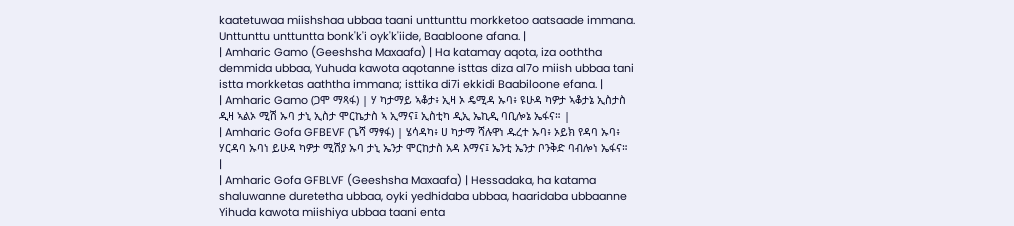kaatetuwaa miishshaa ubbaa taani unttunttu morkketoo aatsaade immana. Unttunttu unttuntta bonk'k'i oyk'k'iide, Baabloone afana. |
| Amharic Gamo (Geeshsha Maxaafa) | Ha katamay aqota, iza ooththa demmida ubbaa, Yuhuda kawota aqotanne isttas diza al7o miish ubbaa tani istta morkketas aaththa immana; isttika di7i ekkidi Baabiloone efana. |
| Amharic Gamo (ጋሞ ማጻፋ) | ሃ ካታማይ ኣቆታ፥ ኢዛ ኦ ዴሚዳ ኡባ፥ ዩሁዳ ካዎታ ኣቆታኔ ኢስታስ ዲዛ ኣልኦ ሚሽ ኡባ ታኒ ኢስታ ሞርኬታስ ኣ ኢማና፤ ኢስቲካ ዲኢ ኤኪዲ ባቢሎኔ ኤፋና። |
| Amharic Gofa GFBEVF (ጌሻ ማፃፋ) | ሄሳዳካ፥ ሀ ካታማ ሻሉዋነ ዱረተ ኡባ፥ ኦይክ የዳባ ኡባ፥ ሃርዳባ ኡባነ ይሁዳ ካዎታ ሚሽያ ኡባ ታኒ ኤንታ ሞርከታስ አዳ እማና፤ ኤንቲ ኤንታ ቦንቅድ ባብሎነ ኤፋና። |
| Amharic Gofa GFBLVF (Geeshsha Maxaafa) | Hessadaka, ha katama shaluwanne duretetha ubbaa, oyki yedhidaba ubbaa, haaridaba ubbaanne Yihuda kawota miishiya ubbaa taani enta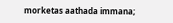morketas aathada immana;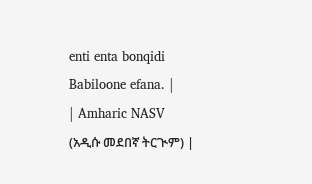enti enta bonqidi Babiloone efana. |
| Amharic NASV (አዲሱ መደበኛ ትርጒም) |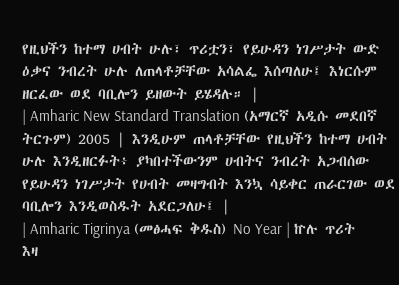የዚህችን ከተማ ሀብት ሁሉ፣ ጥሪቷን፣ የይሁዳን ነገሥታት ውድ ዕቃና ንብረት ሁሉ ለጠላቶቻቸው አሳልፌ እሰጣለሁ፤ እነርሱም ዘርፈው ወደ ባቢሎን ይዘውት ይሄዳሉ። |
| Amharic New Standard Translation (አማርኛ አዲሱ መደበኛ ትርጉም) 2005 | እንዲሁም ጠላቶቻቸው የዚህችን ከተማ ሀብት ሁሉ እንዲዘርፉት፥ ያካበተችውንም ሀብትና ንብረት አጋብሰው የይሁዳን ነገሥታት የሀብት መዛግብት እንኳ ሳይቀር ጠራርገው ወደ ባቢሎን እንዲወስዱት አደርጋለሁ፤ |
| Amharic Tigrinya (መፅሓፍ ቅዱስ) No Year | ኵሉ ጥሪት እዛ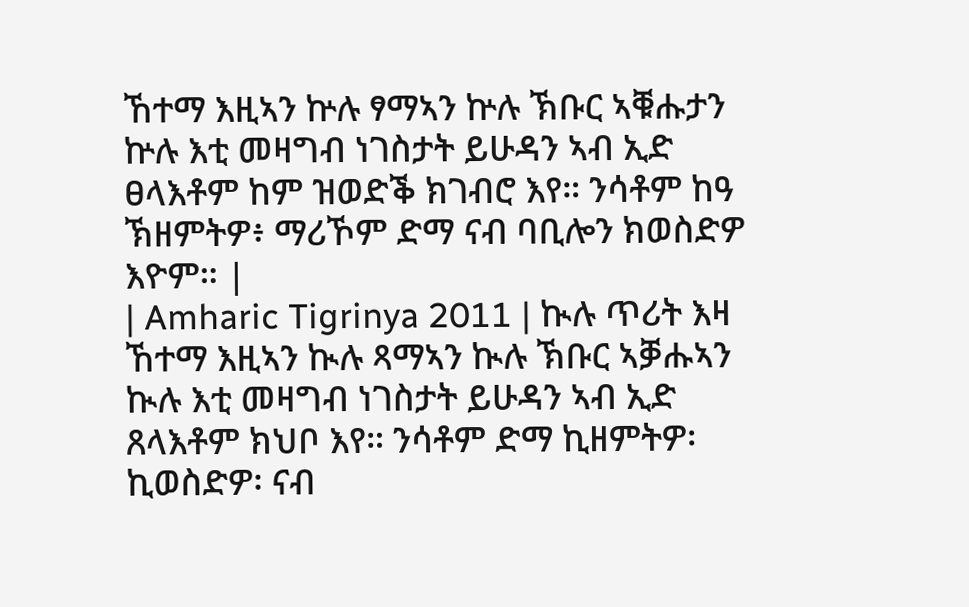ኸተማ እዚኣን ኵሉ ፃማኣን ኵሉ ኽቡር ኣቑሑታን ኵሉ እቲ መዛግብ ነገስታት ይሁዳን ኣብ ኢድ ፀላእቶም ከም ዝወድቕ ክገብሮ እየ። ንሳቶም ከዓ ኽዘምትዎ፥ ማሪኾም ድማ ናብ ባቢሎን ክወስድዎ እዮም። |
| Amharic Tigrinya 2011 | ኲሉ ጥሪት እዛ ኸተማ እዚኣን ኲሉ ጻማኣን ኲሉ ኽቡር ኣቓሑኣን ኲሉ እቲ መዛግብ ነገስታት ይሁዳን ኣብ ኢድ ጸላእቶም ክህቦ እየ። ንሳቶም ድማ ኪዘምትዎ፡ ኪወስድዎ፡ ናብ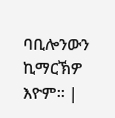ባቢሎንውን ኪማርኽዎ እዮም። |